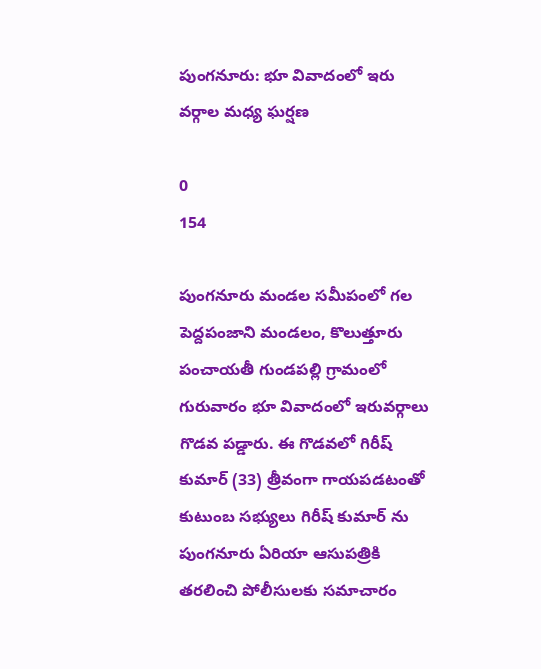పుంగనూరు: భూ వివాదంలో ఇరు వర్గాల మధ్య ఘర్షణ

0
154

పుంగనూరు మండల సమీపంలో గల పెద్దపంజాని మండలం, కొలుత్తూరు పంచాయతీ గుండపల్లి గ్రామంలో గురువారం భూ వివాదంలో ఇరువర్గాలు గొడవ పడ్డారు. ఈ గొడవలో గిరీష్ కుమార్ (33) త్రీవంగా గాయపడటంతో కుటుంబ సభ్యులు గిరీష్ కుమార్ ను పుంగనూరు ఏరియా ఆసుపత్రికి తరలించి పోలీసులకు సమాచారం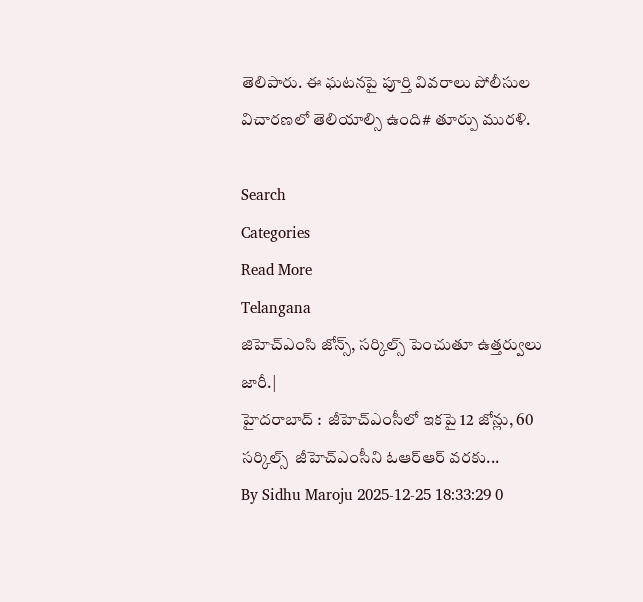తెలిపారు. ఈ ఘటనపై పూర్తి వివరాలు పోలీసుల విచారణలో తెలియాల్సి ఉంది# తూర్పు మురళి.

Search
Categories
Read More
Telangana
జిహెచ్ఎంసి జోన్స్, సర్కిల్స్ పెంచుతూ ఉత్తర్వులు జారీ.|
హైదరాబాద్ :  జీహెచ్ఎంసీలో ఇకపై 12 జోన్లు, 60 సర్కిల్స్  జీహెచ్ఎంసీని ఓఆర్ఆర్ వరకు...
By Sidhu Maroju 2025-12-25 18:33:29 0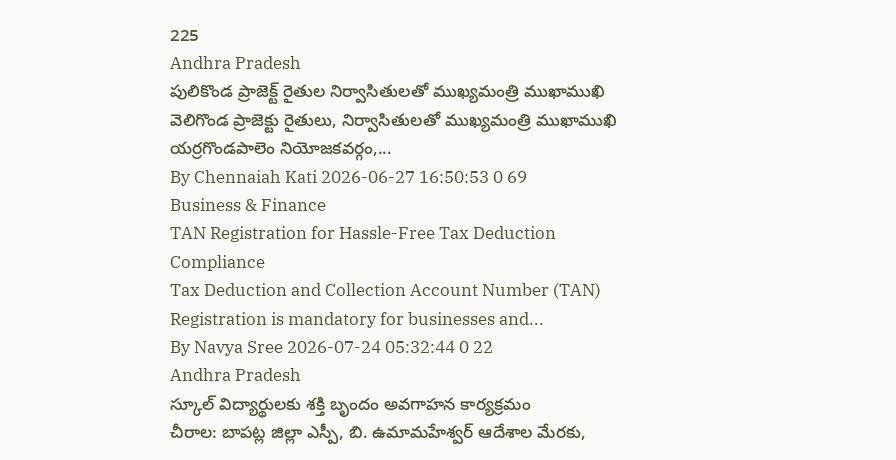225
Andhra Pradesh
పులికొండ ప్రాజెక్ట్ రైతుల నిర్వాసితులతో ముఖ్యమంత్రి ముఖాముఖి
వెలిగొండ ప్రాజెక్టు రైతులు, నిర్వాసితులతో ముఖ్యమంత్రి ముఖాముఖి యర్రగొండపాలెం నియోజకవర్గం,...
By Chennaiah Kati 2026-06-27 16:50:53 0 69
Business & Finance
TAN Registration for Hassle-Free Tax Deduction Compliance
Tax Deduction and Collection Account Number (TAN) Registration is mandatory for businesses and...
By Navya Sree 2026-07-24 05:32:44 0 22
Andhra Pradesh
స్కూల్ విద్యార్థులకు శక్తి బృందం అవగాహన కార్యక్రమం
చీరాల: బాపట్ల జిల్లా ఎస్పీ, బి. ఉమామహేశ్వర్ ఆదేశాల మేరకు,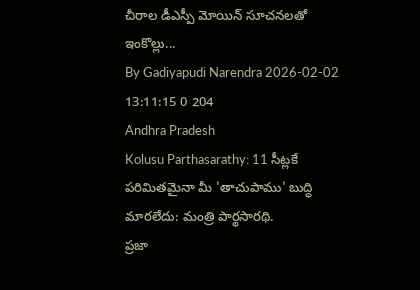చీరాల డీఎస్పీ మోయిన్ సూచనలతో ఇంకొల్లు...
By Gadiyapudi Narendra 2026-02-02 13:11:15 0 204
Andhra Pradesh
Kolusu Parthasarathy: 11 సీట్లకే పరిమితమైనా మీ 'తాచుపాము' బుద్ధి మారలేదు: మంత్రి పార్థసారథి.
ప్రజా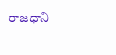రాజధాని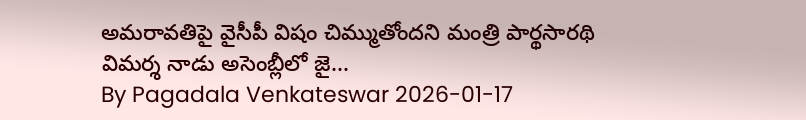అమరావతిపై వైసీపీ విషం చిమ్ముతోందని మంత్రి పార్థసారథి విమర్శ నాడు అసెంబ్లీలో జై...
By Pagadala Venkateswar 2026-01-17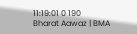11:19:01 0 190
Bharat Aawaz | BMA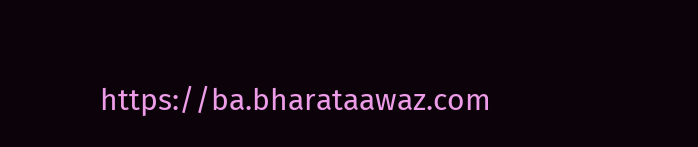https://ba.bharataawaz.com